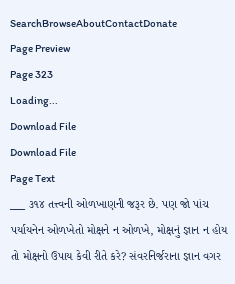SearchBrowseAboutContactDonate
Page Preview
Page 323
Loading...
Download File
Download File
Page Text
___ ૩૧૪ તત્ત્વની ઓળખાણની જરૂર છે. પણ જો પાંચ પર્યાયનેન ઓળખેતો મોક્ષને ન ઓળખે, મોક્ષનું જ્ઞાન ન હોય તો મોક્ષનો ઉપાય કેવી રીતે કરે? સંવરનિર્જરાના જ્ઞાન વગર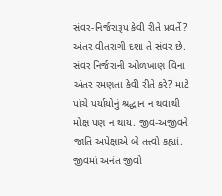સંવર-નિર્જરારૂપ કેવી રીતે પ્રવર્તે? અંતર વીતરાગી દશા તે સંવર છે. સંવર નિર્જરાની ઓળખાણ વિના અંતર રમણતા કેવી રીતે કરે? માટે પાંચે પર્યાયોનું શ્રદ્ધાન ન થવાથી મોક્ષ પણ ન થાય. જીવ-અજીવને જાતિ અપેક્ષાએ બે તત્ત્વો કહ્યાં. જીવમાં અનંત જીવો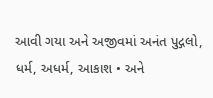આવી ગયા અને અજીવમાં અનંત પુદ્ગલો, ધર્મ, અધર્મ, આકાશ • અને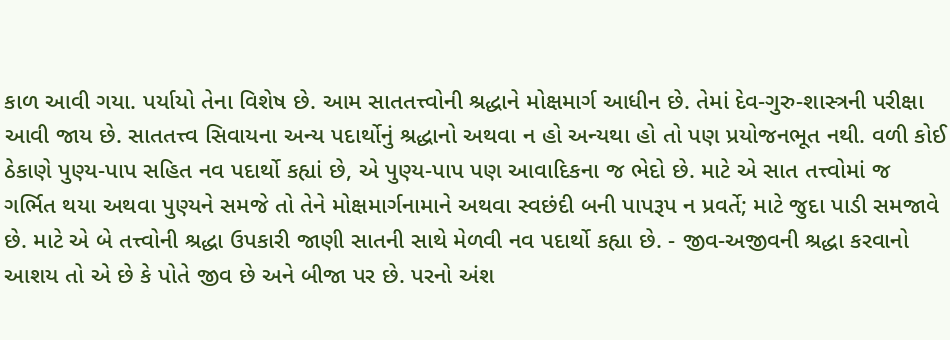કાળ આવી ગયા. પર્યાયો તેના વિશેષ છે. આમ સાતતત્ત્વોની શ્રદ્ધાને મોક્ષમાર્ગ આધીન છે. તેમાં દેવ-ગુરુ-શાસ્ત્રની પરીક્ષા આવી જાય છે. સાતતત્ત્વ સિવાયના અન્ય પદાર્થોનું શ્રદ્ધાનો અથવા ન હો અન્યથા હો તો પણ પ્રયોજનભૂત નથી. વળી કોઈ ઠેકાણે પુણ્ય-પાપ સહિત નવ પદાર્થો કહ્યાં છે, એ પુણ્ય-પાપ પણ આવાદિકના જ ભેદો છે. માટે એ સાત તત્ત્વોમાં જ ગર્ભિત થયા અથવા પુણ્યને સમજે તો તેને મોક્ષમાર્ગનામાને અથવા સ્વછંદી બની પાપરૂપ ન પ્રવર્તે; માટે જુદા પાડી સમજાવે છે. માટે એ બે તત્ત્વોની શ્રદ્ધા ઉપકારી જાણી સાતની સાથે મેળવી નવ પદાર્થો કહ્યા છે. - જીવ-અજીવની શ્રદ્ધા કરવાનો આશય તો એ છે કે પોતે જીવ છે અને બીજા પર છે. પરનો અંશ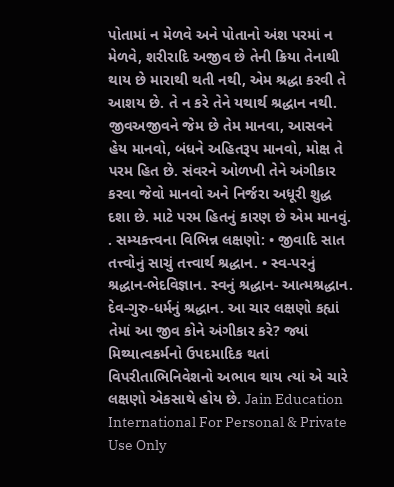પોતામાં ન મેળવે અને પોતાનો અંશ પરમાં ન મેળવે, શરીરાદિ અજીવ છે તેની ક્રિયા તેનાથી થાય છે મારાથી થતી નથી, એમ શ્રદ્ધા કરવી તે આશય છે. તે ન કરે તેને યથાર્થ શ્રદ્ધાન નથી. જીવઅજીવને જેમ છે તેમ માનવા, આસવને હેય માનવો, બંધને અહિતરૂપ માનવો, મોક્ષ તે પરમ હિત છે. સંવરને ઓળખી તેને અંગીકાર કરવા જેવો માનવો અને નિર્જરા અધૂરી શુદ્ધ દશા છે. માટે પરમ હિતનું કારણ છે એમ માનવું. . સમ્યકત્ત્વના વિભિન્ન લક્ષણો: • જીવાદિ સાત તત્ત્વોનું સાચું તત્ત્વાર્થ શ્રદ્ધાન. • સ્વ-પરનું શ્રદ્ધાન-ભેદવિજ્ઞાન. સ્વનું શ્રદ્ધાન- આત્મશ્રદ્ધાન. દેવ-ગુરુ-ધર્મનું શ્રદ્ધાન. આ ચાર લક્ષણો કહ્યાં તેમાં આ જીવ કોને અંગીકાર કરે? જ્યાં મિથ્યાત્વકર્મનો ઉપદમાદિક થતાં વિપરીતાભિનિવેશનો અભાવ થાય ત્યાં એ ચારે લક્ષણો એકસાથે હોય છે. Jain Education International For Personal & Private Use Only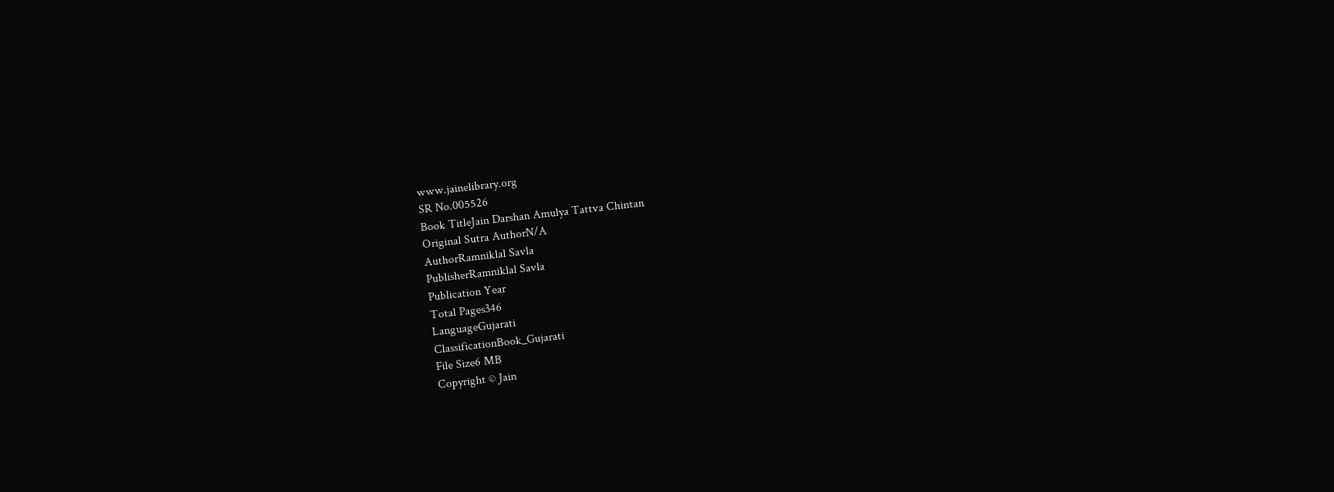www.jainelibrary.org
SR No.005526
Book TitleJain Darshan Amulya Tattva Chintan
Original Sutra AuthorN/A
AuthorRamniklal Savla
PublisherRamniklal Savla
Publication Year
Total Pages346
LanguageGujarati
ClassificationBook_Gujarati
File Size6 MB
Copyright © Jain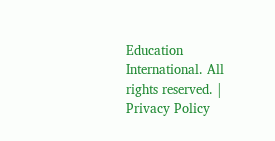Education International. All rights reserved. | Privacy Policy